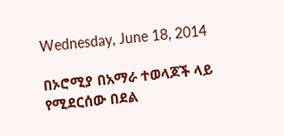Wednesday, June 18, 2014

በኦሮሚያ በአማራ ተወላጆች ላይ የሚደርሰው በደል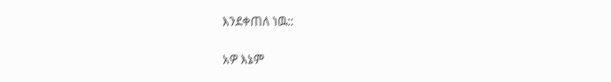እንደቀጠለ ነዉ::

አዎ እኔም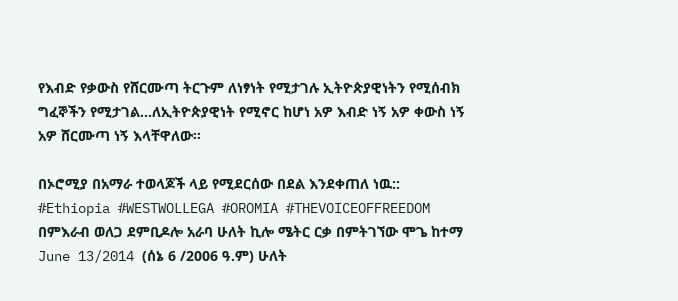የእብድ የቃውስ የሸርሙጣ ትርጉም ለነፃነት የሚታገሉ ኢትዮጵያዊነትን የሚሰብክ ግፈኞችን የሚታገል…ለኢትዮጵያዊነት የሚኖር ከሆነ አዎ እብድ ነኝ አዎ ቀውስ ነኝ አዎ ሸርሙጣ ነኝ እላቸዋለው፡፡

በኦሮሚያ በአማራ ተወላጆች ላይ የሚደርሰው በደል እንደቀጠለ ነዉ::
#Ethiopia #WESTWOLLEGA #OROMIA #THEVOICEOFFREEDOM
በምእራብ ወለጋ ደምቢዶሎ አራባ ሁለት ኪሎ ሜትር ርቃ በምትገኘው ሞጌ ከተማ June 13/2014 (ሰኔ 6 /2006 ዓ.ም) ሁለት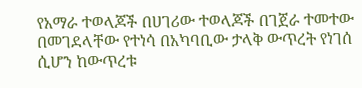የአማራ ተወላጆች በሀገሪው ተወላጆች በገጀራ ተመተው በመገደላቸው የተነሳ በአካባቢው ታላቅ ውጥረት የነገሰ ሲሆን ከውጥረቱ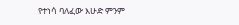የተነሳ ባለፈው እሁድ ምንም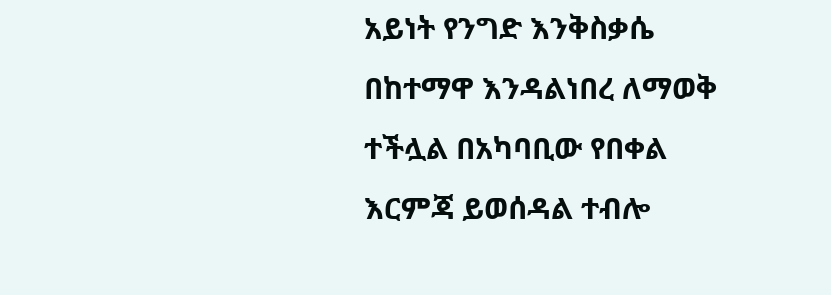አይነት የንግድ እንቅስቃሴ በከተማዋ እንዳልነበረ ለማወቅ ተችሏል በአካባቢው የበቀል እርምጃ ይወሰዳል ተብሎ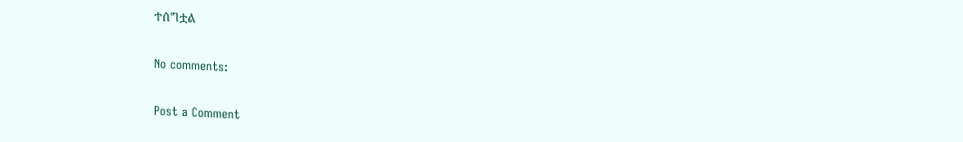ተሰግቷል

No comments:

Post a Comment